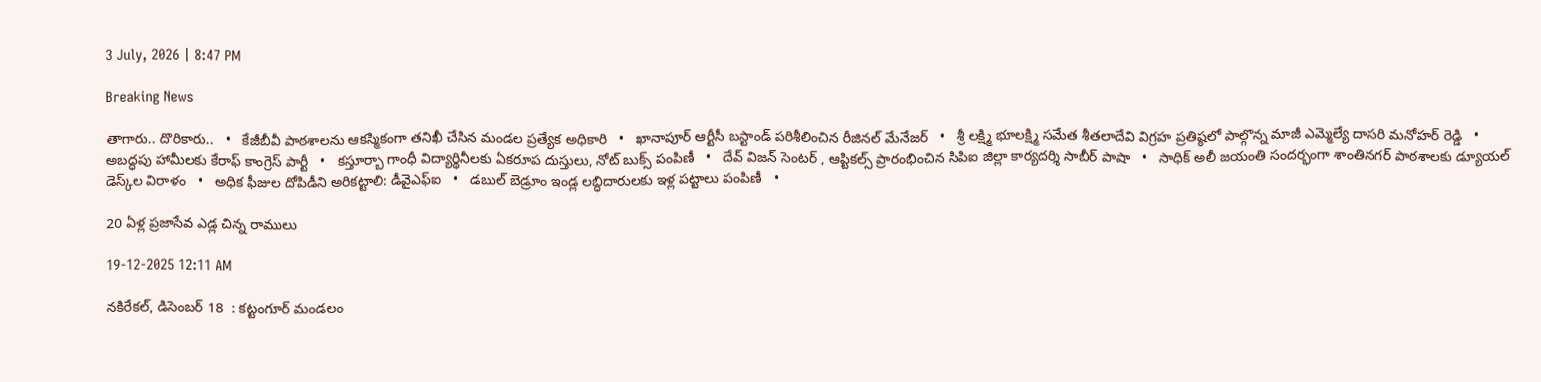3 July, 2026 | 8:47 PM

Breaking News

తాగారు.. దొరికారు..   •   కేజీబీవీ పాఠశాలను ఆకస్మికంగా తనిఖీ చేసిన మండల ప్రత్యేక అధికారి   •   ఖానాపూర్ ఆర్టీసీ బస్టాండ్ పరిశీలించిన రీజినల్ మేనేజర్   •   శ్రీ లక్ష్మి భూలక్ష్మి సమేత శీతలాదేవి విగ్రహ ప్రతిష్ఠలో పాల్గొన్న మాజీ ఎమ్మెల్యే దాసరి మనోహర్ రెడ్డి   •   అబద్ధపు హామీలకు కేరాఫ్ కాంగ్రెస్ పార్టీ   •   కస్తూర్బా గాంధీ విద్యార్థినీలకు ఏకరూప దుస్తులు, నోట్ బుక్స్ పంపిణీ   •   దేవ్ విజన్ సెంటర్ , ఆప్టికల్స్ ప్రారంభించిన సిపిఐ జిల్లా కార్యదర్శి సాబీర్ పాషా   •   సాధిక్ అలీ జయంతి సందర్భంగా శాంతినగర్ పాఠశాలకు డ్యూయల్ డెస్క్‌ల విరాళం   •   అధిక ఫీజుల దోపిడీని అరికట్టాలి: డీవైఎఫ్‌ఐ   •   డబుల్ బెడ్రూం ఇండ్ల లబ్ధిదారులకు ఇళ్ల పట్టాలు పంపిణీ   •

20 ఏళ్ల ప్రజాసేవ ఎడ్ల చిన్న రాములు

19-12-2025 12:11 AM

నకిరేకల్, డిసెంబర్ 18  : కట్టంగూర్ మండలం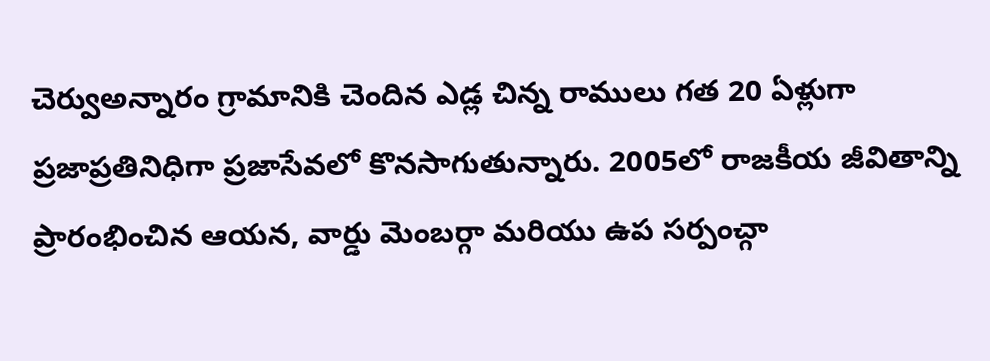చెర్వుఅన్నారం గ్రామానికి చెందిన ఎడ్ల చిన్న రాములు గత 20 ఏళ్లుగా ప్రజాప్రతినిధిగా ప్రజాసేవలో కొనసాగుతున్నారు. 2005లో రాజకీయ జీవితాన్ని ప్రారంభించిన ఆయన, వార్డు మెంబర్గా మరియు ఉప సర్పంచ్గా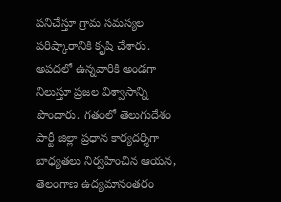పనిచేస్తూ గ్రామ సమస్యల పరిష్కారానికి కృషి చేశారు. అపదలో ఉన్నవారికి అండగా నిలుస్తూ ప్రజల విశ్వాసాన్ని పొందారు. గతంలో తెలుగుదేశం పార్టీ జిల్లా ప్రధాన కార్యదర్శిగా బాధ్యతలు నిర్వహించిన ఆయన, తెలంగాణ ఉద్యమానంతరం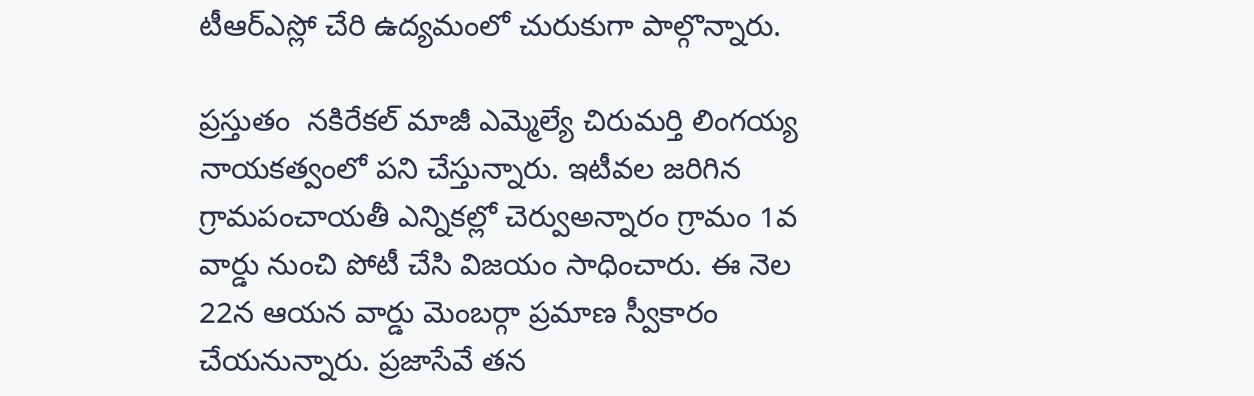టీఆర్‌ఎస్లో చేరి ఉద్యమంలో చురుకుగా పాల్గొన్నారు.

ప్రస్తుతం  నకిరేకల్ మాజీ ఎమ్మెల్యే చిరుమర్తి లింగయ్య నాయకత్వంలో పని చేస్తున్నారు. ఇటీవల జరిగిన గ్రామపంచాయతీ ఎన్నికల్లో చెర్వుఅన్నారం గ్రామం 1వ వార్డు నుంచి పోటీ చేసి విజయం సాధించారు. ఈ నెల 22న ఆయన వార్డు మెంబర్గా ప్రమాణ స్వీకారం చేయనున్నారు. ప్రజాసేవే తన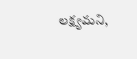లక్ష్యమని,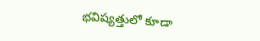భవిష్యత్తులో కూడా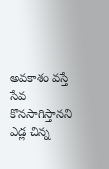అవకాశం వస్తే సేవ కొనసాగిస్తానని ఎడ్ల చిన్న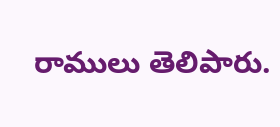రాములు తెలిపారు.